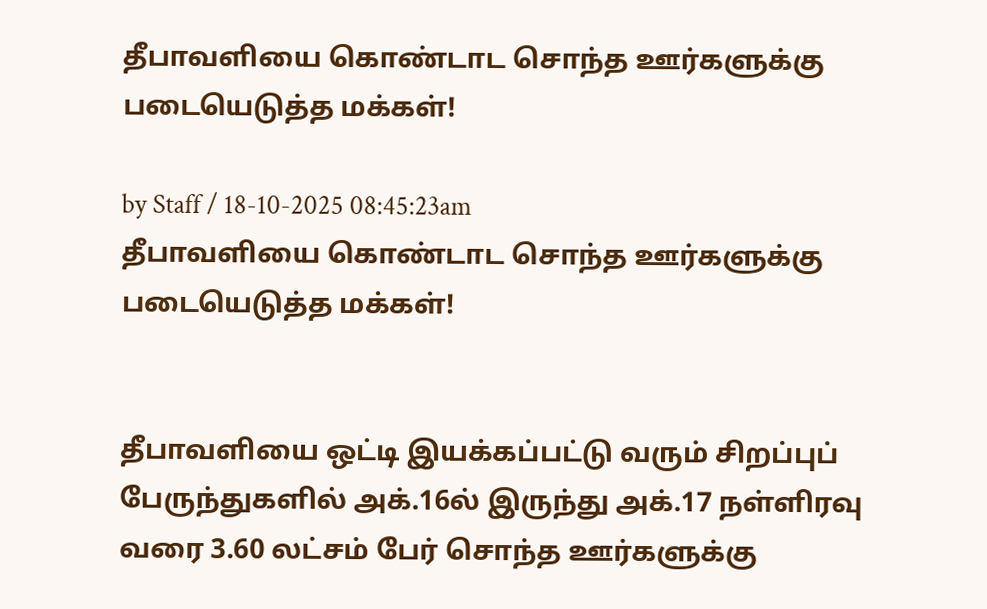தீபாவளியை கொண்டாட சொந்த ஊர்களுக்கு படையெடுத்த மக்கள்!

by Staff / 18-10-2025 08:45:23am
தீபாவளியை கொண்டாட சொந்த ஊர்களுக்கு படையெடுத்த மக்கள்!


தீபாவளியை ஒட்டி இயக்கப்பட்டு வரும் சிறப்புப் பேருந்துகளில் அக்.16ல் இருந்து அக்.17 நள்ளிரவு வரை 3.60 லட்சம் பேர் சொந்த ஊர்களுக்கு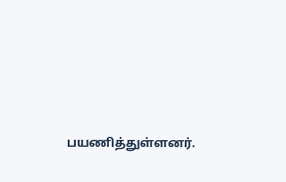பயணித்துள்ளனர்.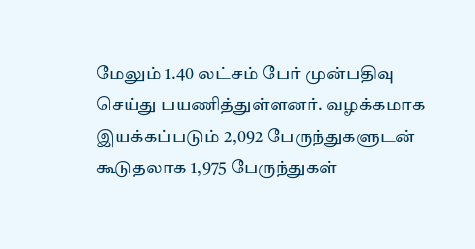மேலும் 1.40 லட்சம் பேர் முன்பதிவு செய்து பயணித்துள்ளனர். வழக்கமாக இயக்கப்படும் 2,092 பேருந்துகளுடன் கூடுதலாக 1,975 பேருந்துகள்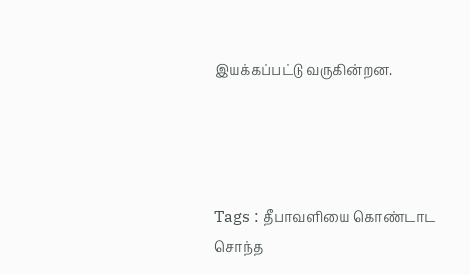இயக்கப்பட்டு வருகின்றன.




Tags : தீபாவளியை கொண்டாட சொந்த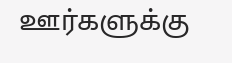ஊர்களுக்கு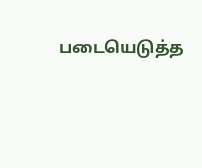படையெடுத்த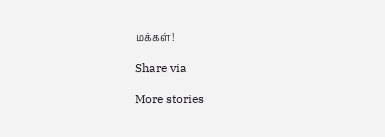மக்கள்!

Share via

More stories